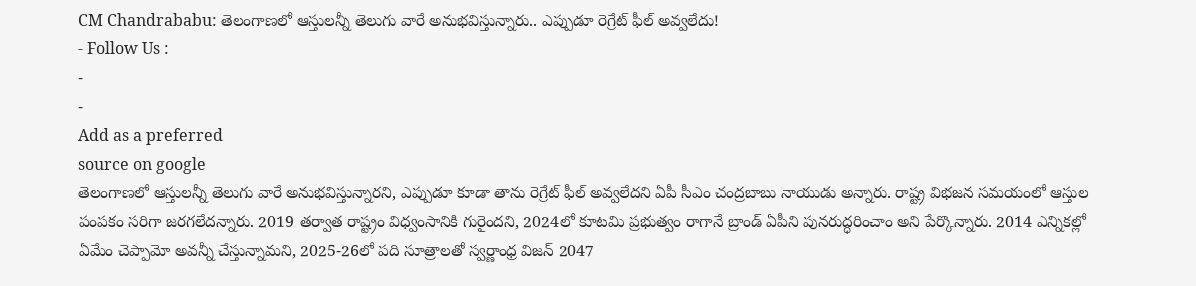CM Chandrababu: తెలంగాణలో ఆస్తులన్నీ తెలుగు వారే అనుభవిస్తున్నారు.. ఎప్పుడూ రెగ్రేట్ ఫీల్ అవ్వలేదు!
- Follow Us :
-
-
Add as a preferred
source on google
తెలంగాణలో ఆస్తులన్నీ తెలుగు వారే అనుభవిస్తున్నారని, ఎప్పుడూ కూడా తాను రెగ్రేట్ ఫీల్ అవ్వలేదని ఏపీ సీఎం చంద్రబాబు నాయుడు అన్నారు. రాష్ట్ర విభజన సమయంలో ఆస్తుల పంపకం సరిగా జరగలేదన్నారు. 2019 తర్వాత రాష్ట్రం విధ్వంసానికి గురైందని, 2024లో కూటమి ప్రభుత్వం రాగానే బ్రాండ్ ఏపీని పునరుద్ధరించాం అని పేర్కొన్నారు. 2014 ఎన్నికల్లో ఏమేం చెప్పామో అవన్నీ చేస్తున్నామని, 2025-26లో పది సూత్రాలతో స్వర్ణాంధ్ర విజన్ 2047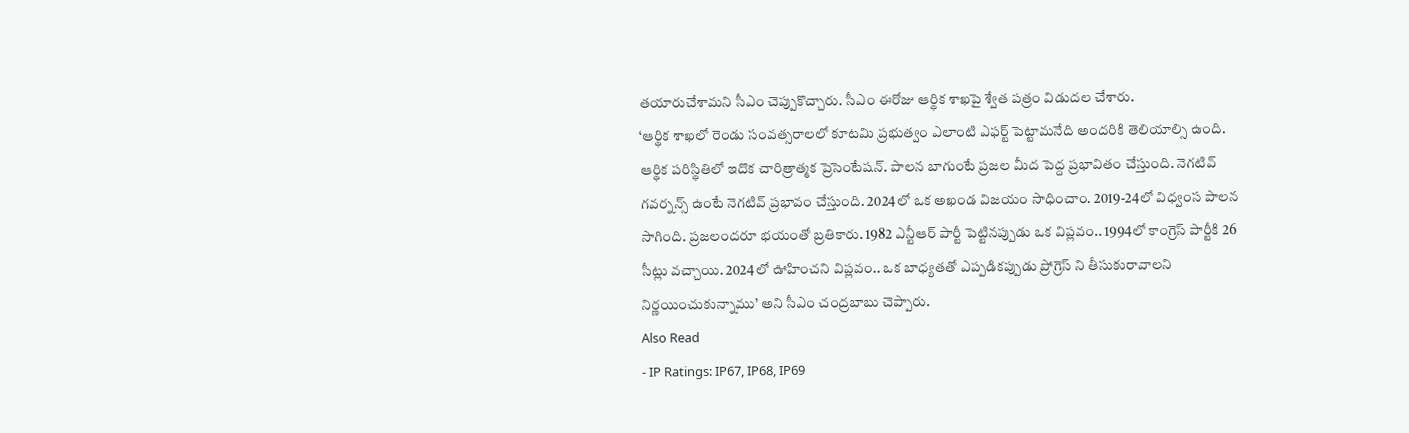తయారుచేశామని సీఎం చెప్పుకొచ్చారు. సీఎం ఈరోజు ఆర్థిక శాఖపై శ్వేత పత్రం విడుదల చేశారు.
‘ఆర్థిక శాఖలో రెండు సంవత్సరాలలో కూటమి ప్రభుత్వం ఎలాంటి ఎఫర్ట్ పెట్టామనేది అందరికి తెలియాల్సి ఉంది. ఆర్థిక పరిస్థితిలో ఇదొక చారిత్రాత్మక ప్రెసెంటేషన్. పాలన బాగుంటే ప్రజల మీద పెద్ద ప్రభావితం చేస్తుంది. నెగటివ్ గవర్నన్స్ ఉంటే నెగటివ్ ప్రభావం చేస్తుంది. 2024లో ఒక అఖండ విజయం సాధించాం. 2019-24లో విధ్వంస పాలన సాగింది. ప్రజలందరూ భయంతో బ్రతికారు. 1982 ఎన్టీఆర్ పార్టీ పెట్టినప్పుడు ఒక విప్లవం.. 1994లో కాంగ్రెస్ పార్టీకి 26 సీట్లు వచ్చాయి. 2024లో ఊహించని విప్లవం.. ఒక బాధ్యతతో ఎప్పడికప్పుడు ప్రోగ్రెస్ ని తీసుకురావాలని నిర్ణయించుకున్నాము’ అని సీఎం చంద్రబాబు చెప్పారు.
Also Read
- IP Ratings: IP67, IP68, IP69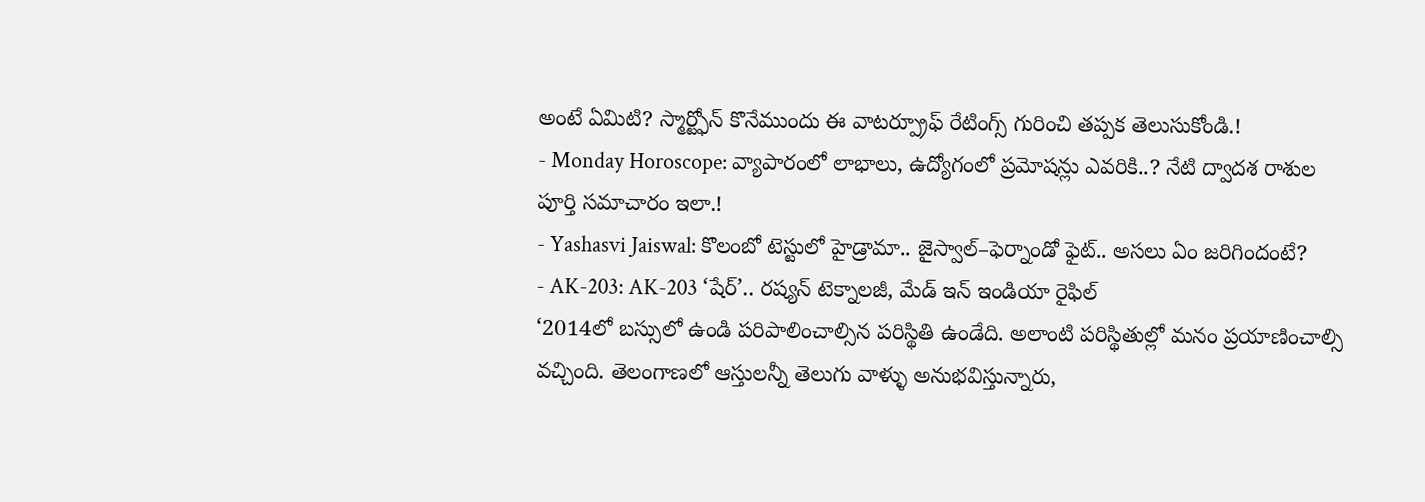అంటే ఏమిటి? స్మార్ట్ఫోన్ కొనేముందు ఈ వాటర్ప్రూఫ్ రేటింగ్స్ గురించి తప్పక తెలుసుకోండి.!
- Monday Horoscope: వ్యాపారంలో లాభాలు, ఉద్యోగంలో ప్రమోషన్లు ఎవరికి..? నేటి ద్వాదశ రాశుల పూర్తి సమాచారం ఇలా.!
- Yashasvi Jaiswal: కొలంబో టెస్టులో హైడ్రామా.. జైస్వాల్–ఫెర్నాండో ఫైట్.. అసలు ఏం జరిగిందంటే?
- AK-203: AK-203 ‘షేర్’.. రష్యన్ టెక్నాలజీ, మేడ్ ఇన్ ఇండియా రైఫిల్
‘2014లో బస్సులో ఉండి పరిపాలించాల్సిన పరిస్థితి ఉండేది. అలాంటి పరిస్థితుల్లో మనం ప్రయాణించాల్సి వచ్చింది. తెలంగాణలో ఆస్తులన్నీ తెలుగు వాళ్ళు అనుభవిస్తున్నారు,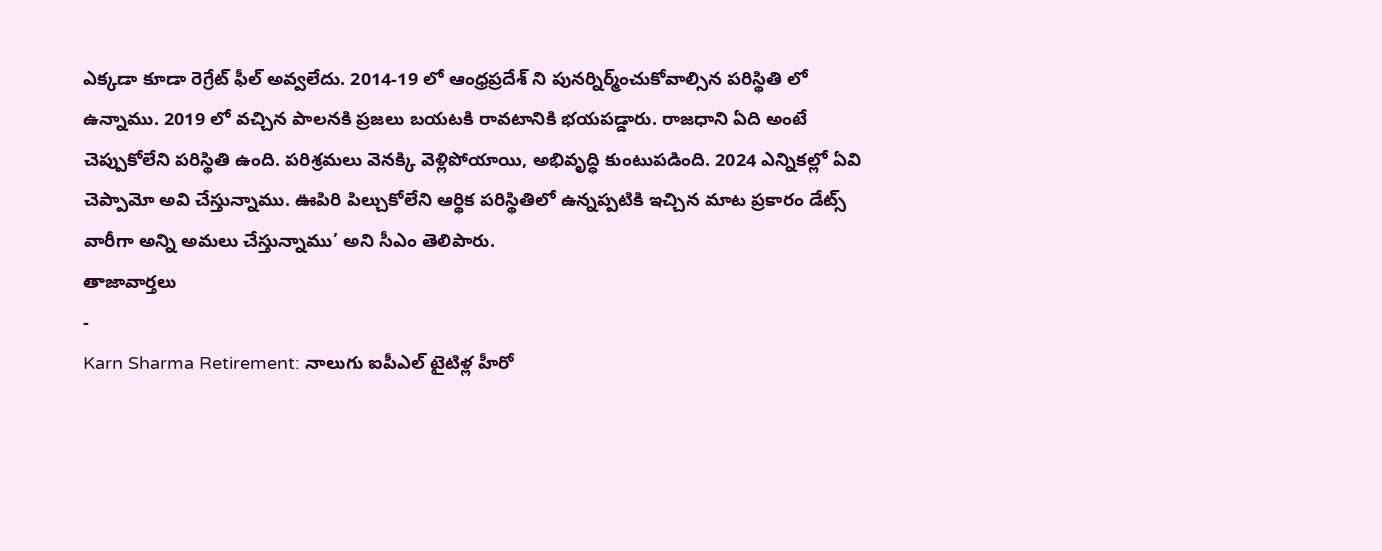ఎక్కడా కూడా రెగ్రేట్ ఫీల్ అవ్వలేదు. 2014-19 లో ఆంధ్రప్రదేశ్ ని పునర్నిర్మ్ంచుకోవాల్సిన పరిస్థితి లో ఉన్నాము. 2019 లో వచ్చిన పాలనకి ప్రజలు బయటకి రావటానికి భయపడ్డారు. రాజధాని ఏది అంటే చెప్పుకోలేని పరిస్థితి ఉంది. పరిశ్రమలు వెనక్కి వెళ్లిపోయాయి, అభివృద్ధి కుంటుపడింది. 2024 ఎన్నికల్లో ఏవి చెప్పామో అవి చేస్తున్నాము. ఊపిరి పిల్చుకోలేని ఆర్థిక పరిస్థితిలో ఉన్నప్పటికి ఇచ్చిన మాట ప్రకారం డేట్స్ వారీగా అన్ని అమలు చేస్తున్నాము’ అని సీఎం తెలిపారు.
తాజావార్తలు
-
Karn Sharma Retirement: నాలుగు ఐపీఎల్ టైటిళ్ల హీరో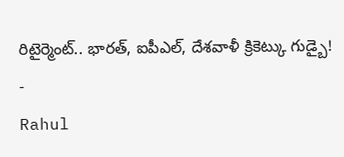రిటైర్మెంట్.. భారత్, ఐపీఎల్, దేశవాళీ క్రికెట్కు గుడ్బై!
-
Rahul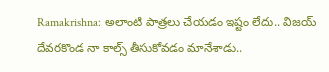Ramakrishna: అలాంటి పాత్రలు చేయడం ఇష్టం లేదు.. విజయ్ దేవరకొండ నా కాల్స్ తీసుకోవడం మానేశాడు..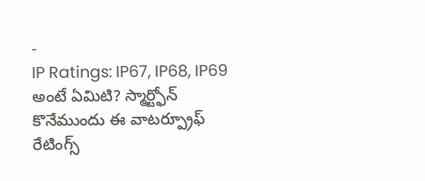-
IP Ratings: IP67, IP68, IP69 అంటే ఏమిటి? స్మార్ట్ఫోన్ కొనేముందు ఈ వాటర్ప్రూఫ్ రేటింగ్స్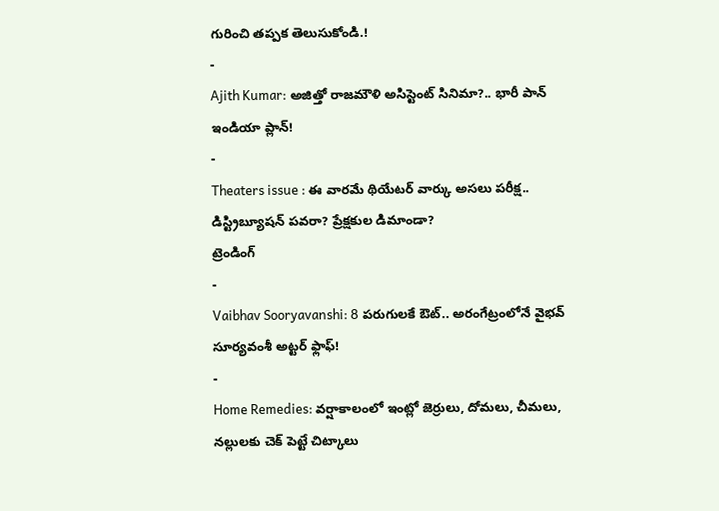గురించి తప్పక తెలుసుకోండి.!
-
Ajith Kumar: అజిత్తో రాజమౌళి అసిస్టెంట్ సినిమా?.. భారీ పాన్ ఇండియా ప్లాన్!
-
Theaters issue : ఈ వారమే థియేటర్ వార్కు అసలు పరీక్ష.. డిస్ట్రిబ్యూషన్ పవరా? ప్రేక్షకుల డిమాండా?
ట్రెండింగ్
-
Vaibhav Sooryavanshi: 8 పరుగులకే ఔట్.. అరంగేట్రంలోనే వైభవ్ సూర్యవంశీ అట్టర్ ఫ్లాఫ్!
-
Home Remedies: వర్షాకాలంలో ఇంట్లో జెర్రులు, దోమలు, చీమలు, నల్లులకు చెక్ పెట్టే చిట్కాలు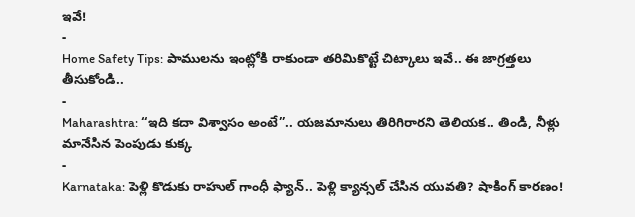ఇవే!
-
Home Safety Tips: పాములను ఇంట్లోకి రాకుండా తరిమికొట్టే చిట్కాలు ఇవే.. ఈ జాగ్రత్తలు తీసుకోండి..
-
Maharashtra: “ఇది కదా విశ్వాసం అంటే”.. యజమానులు తిరిగిరారని తెలియక.. తిండి, నీళ్లు మానేసిన పెంపుడు కుక్క
-
Karnataka: పెళ్లి కొడుకు రాహుల్ గాంధీ ఫ్యాన్.. పెళ్లి క్యాన్సల్ చేసిన యువతి? షాకింగ్ కారణం!